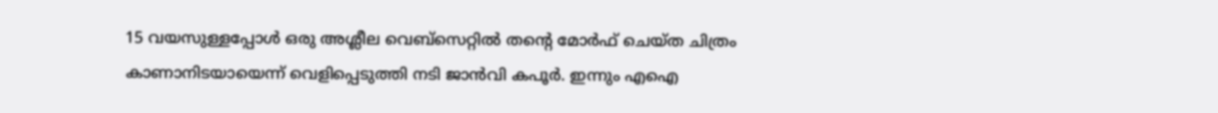15 വയസുള്ളപ്പോൾ ഒരു അശ്ലീല വെബ്സെറ്റിൽ തന്റെ മോർഫ് ചെയ്ത ചിത്രം കാണാനിടയായെന്ന് വെളിപ്പെടുത്തി നടി ജാൻവി കപൂർ. ഇന്നും എഐ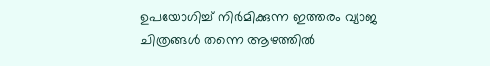ഉപയോഗിച്ച് നിർമിക്കുന്ന ഇത്തരം വ്യാജ ചിത്രങ്ങൾ തന്നെ ആഴത്തിൽ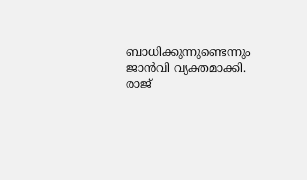ബാധിക്കുന്നുണ്ടെന്നും ജാൻവി വ്യക്തമാക്കി. രാജ്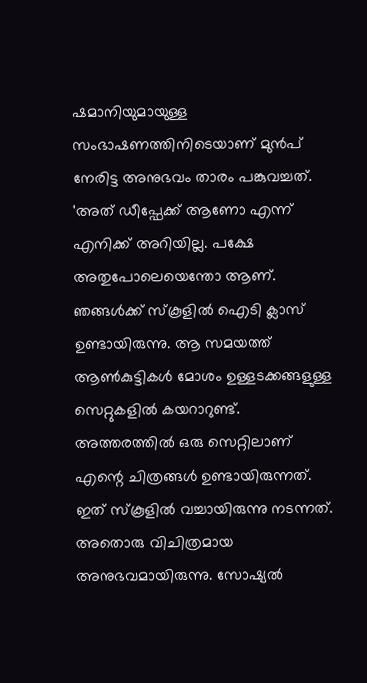ഷമാനിയുമായുള്ള സംഭാഷണത്തിനിടെയാണ് മുൻപ് നേരിട്ട അനുഭവം താരം പങ്കുവച്ചത്.
'അത് ഡീപ്ഫേക്ക് ആണോ എന്ന് എനിക്ക് അറിയില്ല. പക്ഷേ അതുപോലെയെന്തോ ആണ്. ഞങ്ങൾക്ക് സ്കൂളിൽ ഐടി ക്ലാസ് ഉണ്ടായിരുന്നു. ആ സമയത്ത് ആൺകുട്ടികൾ മോശം ഉള്ളടക്കങ്ങളുള്ള സെറ്റുകളിൽ കയറാറുണ്ട്. അത്തരത്തിൽ ഒരു സെറ്റിലാണ് എന്റെ ചിത്രങ്ങൾ ഉണ്ടായിരുന്നത്. ഇത് സ്കൂളിൽ വച്ചായിരുന്നു നടന്നത്. അതൊരു വിചിത്രമായ അനുഭവമായിരുന്നു. സോഷ്യൽ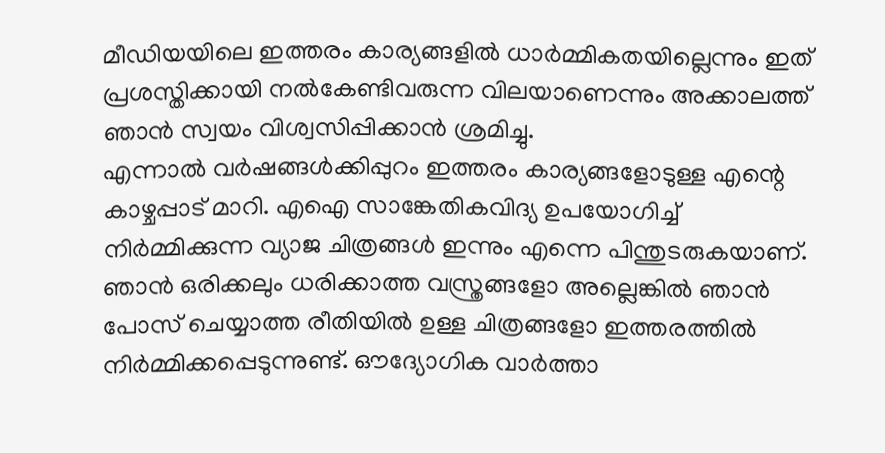മീഡിയയിലെ ഇത്തരം കാര്യങ്ങളിൽ ധാർമ്മികതയില്ലെന്നും ഇത് പ്രശസ്തിക്കായി നൽകേണ്ടിവരുന്ന വിലയാണെന്നും അക്കാലത്ത് ഞാൻ സ്വയം വിശ്വസിപ്പിക്കാൻ ശ്രമിച്ചു.
എന്നാൽ വർഷങ്ങൾക്കിപ്പുറം ഇത്തരം കാര്യങ്ങളോടുള്ള എന്റെ കാഴ്ചപ്പാട് മാറി. എഐ സാങ്കേതികവിദ്യ ഉപയോഗിച്ച് നിർമ്മിക്കുന്ന വ്യാജ ചിത്രങ്ങൾ ഇന്നും എന്നെ പിന്തുടരുകയാണ്. ഞാൻ ഒരിക്കലും ധരിക്കാത്ത വസ്ത്രങ്ങളോ അല്ലെങ്കിൽ ഞാൻ പോസ് ചെയ്യാത്ത രീതിയിൽ ഉള്ള ചിത്രങ്ങളോ ഇത്തരത്തിൽ നിർമ്മിക്കപ്പെടുന്നുണ്ട്. ഔദ്യോഗിക വാർത്താ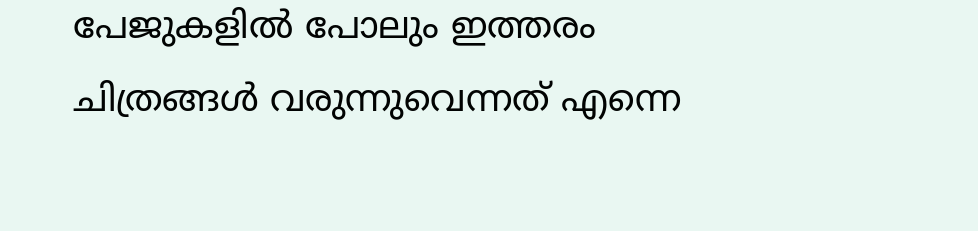പേജുകളിൽ പോലും ഇത്തരം ചിത്രങ്ങൾ വരുന്നുവെന്നത് എന്നെ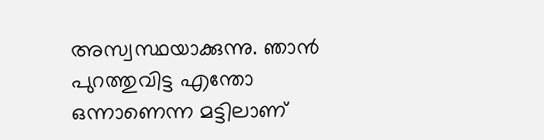അസ്വസ്ഥയാക്കുന്നു. ഞാൻ പുറത്തുവിട്ട എന്തോ ഒന്നാണെന്ന മട്ടിലാണ്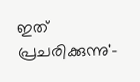ഇത് പ്രചരിക്കുന്നു'-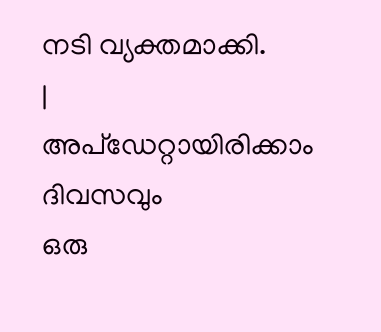നടി വ്യക്തമാക്കി.
|
അപ്ഡേറ്റായിരിക്കാം ദിവസവും
ഒരു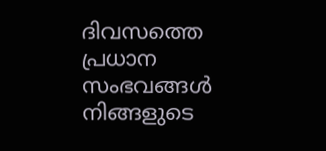ദിവസത്തെ പ്രധാന സംഭവങ്ങൾ നിങ്ങളുടെ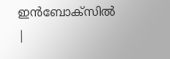ഇൻബോക്സിൽ |